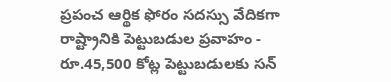ప్రపంచ ఆర్థిక ఫోరం సదస్సు వేదికగా రాష్ట్రానికి పెట్టుబడుల ప్రవాహం - రూ.45,500 కోట్ల పెట్టుబడులకు సన్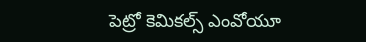పెట్రో కెమికల్స్ ఎంవోయూ